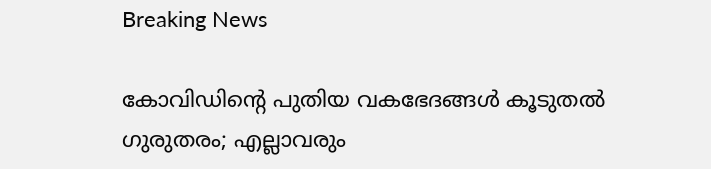Breaking News

കോവിഡിന്റെ പുതിയ വകഭേദങ്ങള്‍ കൂടുതല്‍ ഗുരുതരം; എല്ലാവരും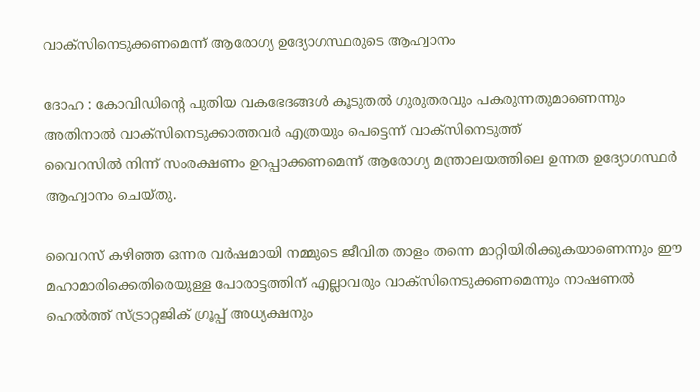വാക്‌സിനെടുക്കണമെന്ന് ആരോഗ്യ ഉദ്യോഗസ്ഥരുടെ ആഹ്വാനം

ദോഹ : കോവിഡിന്റെ പുതിയ വകഭേദങ്ങള്‍ കൂടുതല്‍ ഗുരുതരവും പകരുന്നതുമാണെന്നും അതിനാല്‍ വാക്‌സിനെടുക്കാത്തവര്‍ എത്രയും പെട്ടെന്ന് വാക്‌സിനെടുത്ത്
വൈറസില്‍ നിന്ന് സംരക്ഷണം ഉറപ്പാക്കണമെന്ന് ആരോഗ്യ മന്ത്രാലയത്തിലെ ഉന്നത ഉദ്യോഗസ്ഥര്‍ ആഹ്വാനം ചെയ്തു.

വൈറസ് കഴിഞ്ഞ ഒന്നര വര്‍ഷമായി നമ്മുടെ ജീവിത താളം തന്നെ മാറ്റിയിരിക്കുകയാണെന്നും ഈ മഹാമാരിക്കെതിരെയുള്ള പോരാട്ടത്തിന് എല്ലാവരും വാക്‌സിനെടുക്കണമെന്നും നാഷണല്‍ ഹെല്‍ത്ത് സ്ട്രാറ്റജിക് ഗ്രൂപ്പ് അധ്യക്ഷനും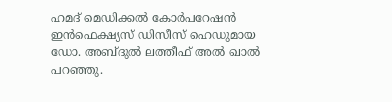ഹമദ് മെഡിക്കല്‍ കോര്‍പറേഷന്‍ ഇന്‍ഫെക്ഷ്യസ് ഡിസീസ് ഹെഡുമായ ഡോ. അബ്ദുല്‍ ലത്തീഫ് അല്‍ ഖാല്‍ പറഞ്ഞു.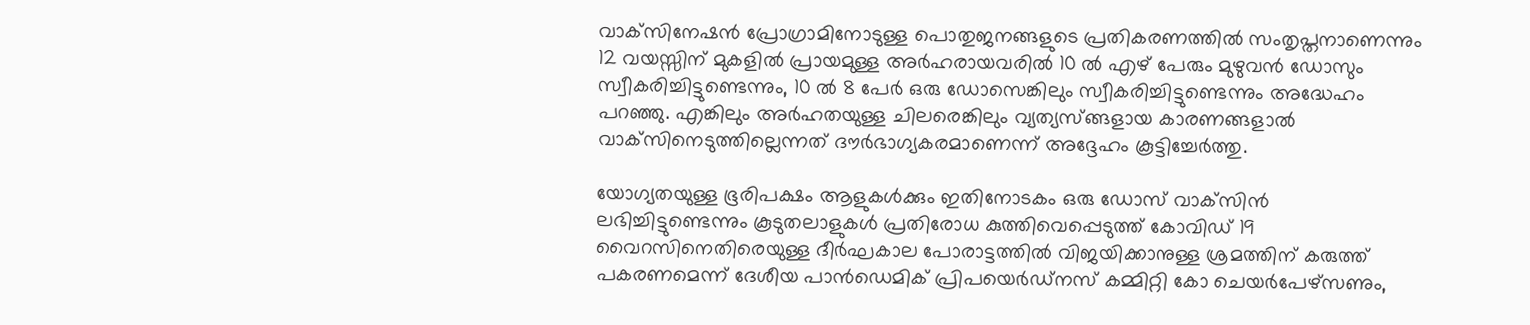വാക്‌സിനേഷന്‍ പ്രോഗ്രാമിനോടുള്ള പൊതുജനങ്ങളുടെ പ്രതികരണത്തില്‍ സംതൃപ്തനാണെന്നും 12 വയസ്സിന് മുകളില്‍ പ്രായമുള്ള അര്‍ഹരായവരില്‍ 10 ല്‍ എഴ് പേരും മുഴുവന്‍ ഡോസും സ്വീകരിച്ചിട്ടുണ്ടെന്നും, 10 ല്‍ 8 പേര്‍ ഒരു ഡോസെങ്കിലും സ്വീകരിച്ചിട്ടുണ്ടെന്നും അദ്ധേഹം പറഞ്ഞു. എങ്കിലും അര്‍ഹതയുള്ള ചിലരെങ്കിലും വ്യത്യസ്ങ്ങളായ കാരണങ്ങളാല്‍ വാക്‌സിനെടുത്തില്ലെന്നത് ദൗര്‍ഭാഗ്യകരമാണെന്ന് അദ്ദേഹം കൂട്ടിച്ചേര്‍ത്തു.

യോഗ്യതയുള്ള ഭൂരിപക്ഷം ആളുകള്‍ക്കും ഇതിനോടകം ഒരു ഡോസ് വാക്‌സിന്‍ ലഭിച്ചിട്ടുണ്ടെന്നും കൂടുതലാളുകള്‍ പ്രതിരോധ കുത്തിവെപ്പെടുത്ത് കോവിഡ് 19 വൈറസിനെതിരെയുള്ള ദീര്‍ഘകാല പോരാട്ടത്തില്‍ വിജയിക്കാനുള്ള ശ്രമത്തിന് കരുത്ത് പകരണമെന്ന് ദേശീയ പാന്‍ഡെമിക് പ്രിപയെര്‍ഡ്‌നസ് കമ്മിറ്റി കോ ചെയര്‍പേഴ്‌സണും,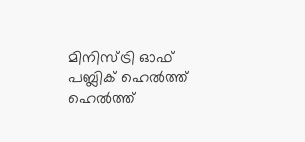മിനിസ്ട്രി ഓഫ് പബ്ലിക് ഹെല്‍ത്ത് ഹെല്‍ത്ത്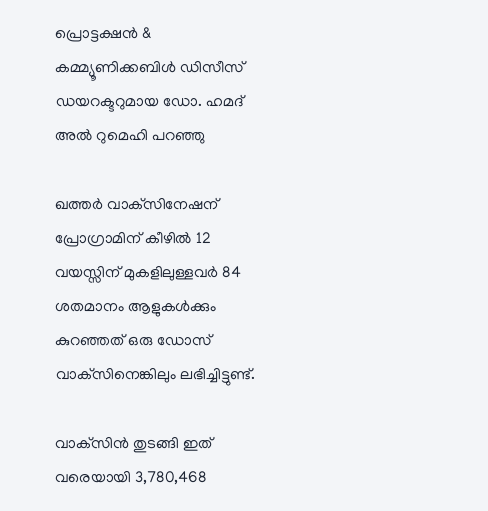പ്രൊട്ടക്ഷന്‍ & കമ്മ്യൂണിക്കബിള്‍ ഡിസീസ് ഡയറക്ടറുമായ ഡോ. ഹമദ് അല്‍ റുമെഹി പറഞ്ഞു

ഖത്തര്‍ വാക്‌സിനേഷന് പ്രോഗ്രാമിന് കീഴില്‍ 12 വയസ്സിന് മുകളിലുള്ളവര്‍ 84 ശതമാനം ആളുകള്‍ക്കും കുറഞ്ഞത് ഒരു ഡോസ് വാക്‌സിനെങ്കിലും ലഭിച്ചിട്ടുണ്ട്.

വാക്‌സിന്‍ തുടങ്ങി ഇത് വരെയായി 3,780,468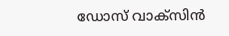ഡോസ് വാക്‌സിന്‍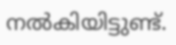നല്‍കിയിട്ടുണ്ട്.